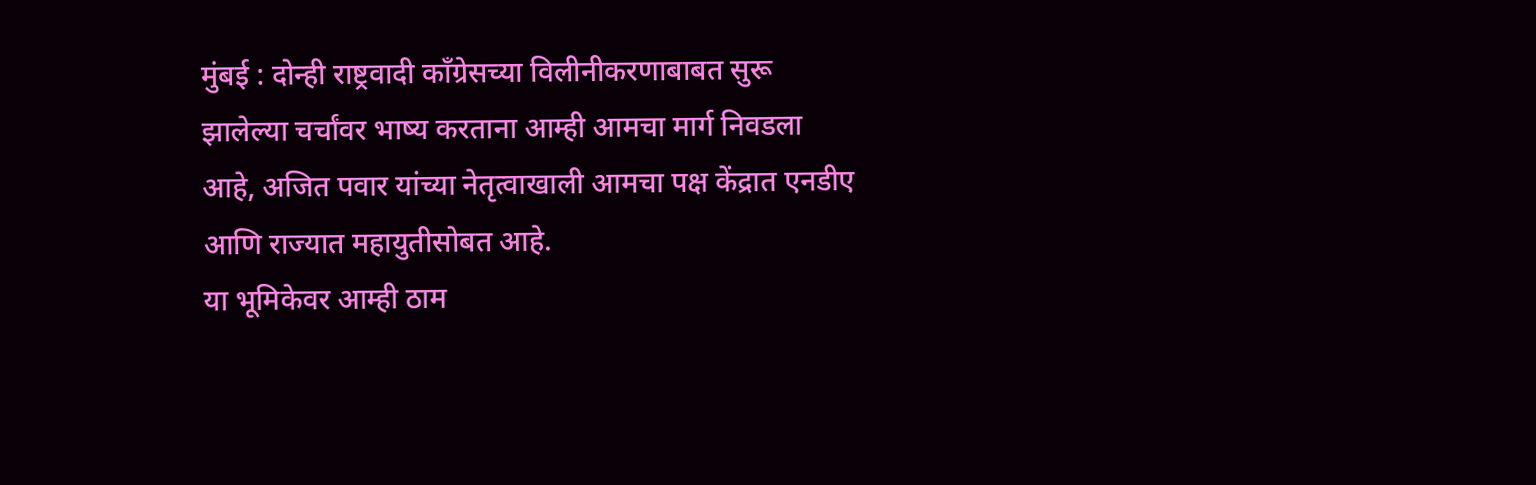मुंबई : दोन्ही राष्ट्रवादी काँग्रेसच्या विलीनीकरणाबाबत सुरू झालेल्या चर्चांवर भाष्य करताना आम्ही आमचा मार्ग निवडला आहे, अजित पवार यांच्या नेतृत्वाखाली आमचा पक्ष केंद्रात एनडीए आणि राज्यात महायुतीसोबत आहे.
या भूमिकेवर आम्ही ठाम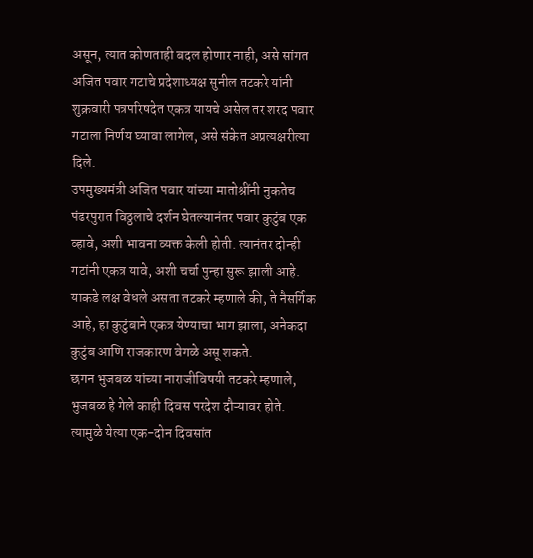असून, त्यात कोणताही बदल होणार नाही, असे सांगत अजित पवार गटाचे प्रदेशाध्यक्ष सुनील तटकरे यांनी शुक्रवारी पत्रपरिषदेत एकत्र यायचे असेल तर शरद पवार गटाला निर्णय घ्यावा लागेल, असे संकेत अप्रत्यक्षरीत्या दिले.
उपमुख्यमंत्री अजित पवार यांच्या मातोश्रींनी नुकतेच पंढरपुरात विठ्ठलाचे दर्शन घेतल्यानंतर पवार कुटुंब एक व्हावे, अशी भावना व्यक्त केली होती. त्यानंतर दोन्ही गटांनी एकत्र यावे, अशी चर्चा पुन्हा सुरू झाली आहे. याकडे लक्ष वेधले असता तटकरे म्हणाले की, ते नैसर्गिक आहे, हा कुटुंबाने एकत्र येण्याचा भाग झाला, अनेकदा कुटुंब आणि राजकारण वेगळे असू शकते.
छगन भुजबळ यांच्या नाराजीविषयी तटकरे म्हणाले, भुजबळ हे गेले काही दिवस परदेश दौऱ्यावर होते. त्यामुळे येत्या एक-दोन दिवसांत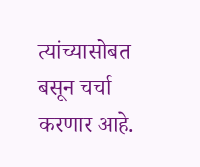त्यांच्यासोबत बसून चर्चा करणार आहे.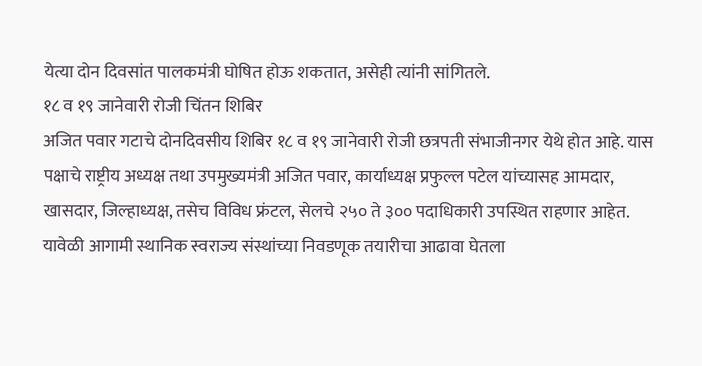येत्या दोन दिवसांत पालकमंत्री घोषित होऊ शकतात, असेही त्यांनी सांगितले.
१८ व १९ जानेवारी रोजी चिंतन शिबिर
अजित पवार गटाचे दोनदिवसीय शिबिर १८ व १९ जानेवारी रोजी छत्रपती संभाजीनगर येथे होत आहे. यास पक्षाचे राष्ट्रीय अध्यक्ष तथा उपमुख्यमंत्री अजित पवार, कार्याध्यक्ष प्रफुल्ल पटेल यांच्यासह आमदार, खासदार, जिल्हाध्यक्ष, तसेच विविध फ्रंटल, सेलचे २५० ते ३०० पदाधिकारी उपस्थित राहणार आहेत. यावेळी आगामी स्थानिक स्वराज्य संस्थांच्या निवडणूक तयारीचा आढावा घेतला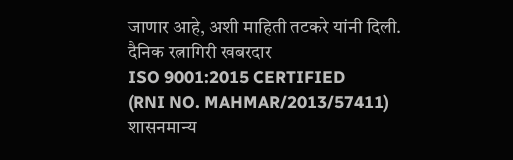जाणार आहे, अशी माहिती तटकरे यांनी दिली.
दैनिक रत्नागिरी खबरदार
ISO 9001:2015 CERTIFIED
(RNI NO. MAHMAR/2013/57411)
शासनमान्य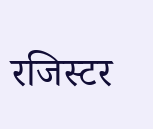रजिस्टर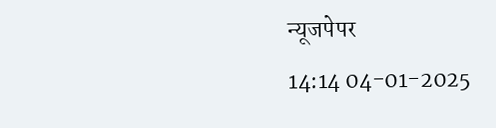न्यूजपेपर
14:14 04-01-2025